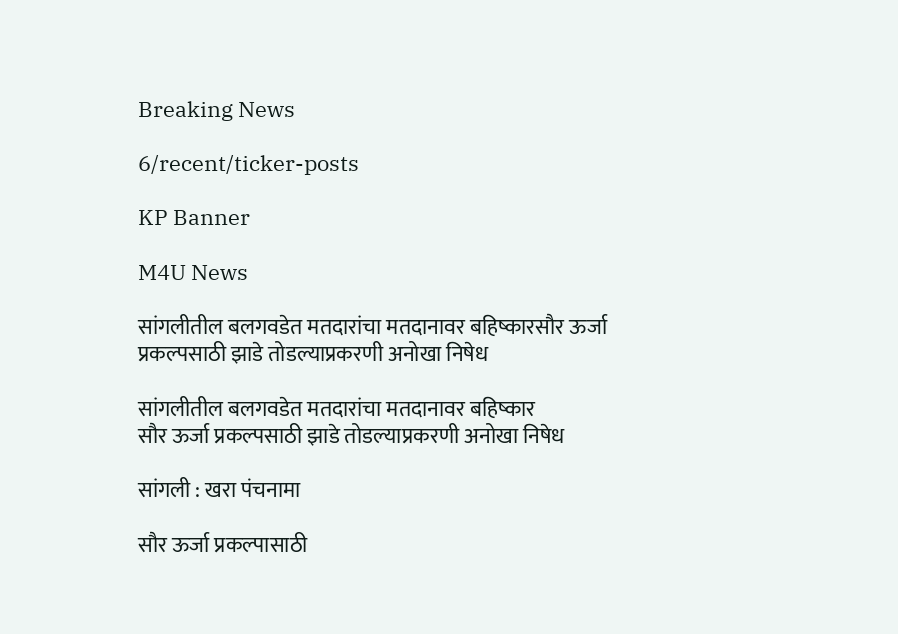Breaking News

6/recent/ticker-posts

KP Banner

M4U News

सांगलीतील बलगवडेत मतदारांचा मतदानावर बहिष्कारसौर ऊर्जा प्रकल्पसाठी झाडे तोडल्याप्रकरणी अनोखा निषेध

सांगलीतील बलगवडेत मतदारांचा मतदानावर बहिष्कार
सौर ऊर्जा प्रकल्पसाठी झाडे तोडल्याप्रकरणी अनोखा निषेध

सांगली : खरा पंचनामा

सौर ऊर्जा प्रकल्पासाठी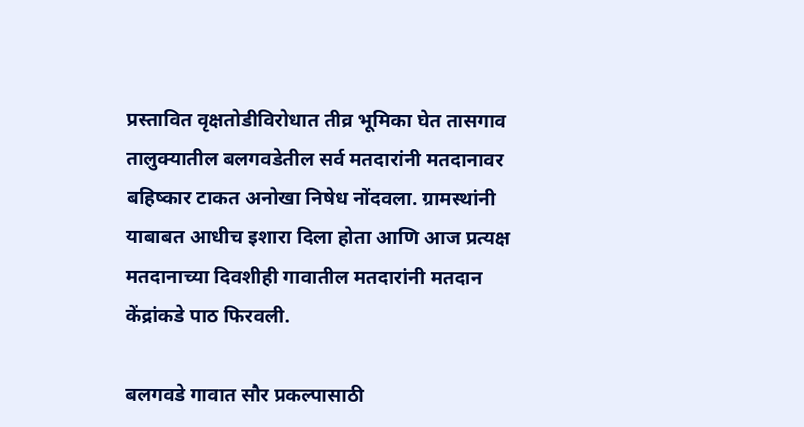प्रस्तावित वृक्षतोडीविरोधात तीव्र भूमिका घेत तासगाव तालुक्यातील बलगवडेतील सर्व मतदारांनी मतदानावर बहिष्कार टाकत अनोखा निषेध नोंदवला. ग्रामस्थांनी याबाबत आधीच इशारा दिला होता आणि आज प्रत्यक्ष मतदानाच्या दिवशीही गावातील मतदारांनी मतदान केंद्रांकडे पाठ फिरवली.

बलगवडे गावात सौर प्रकल्पासाठी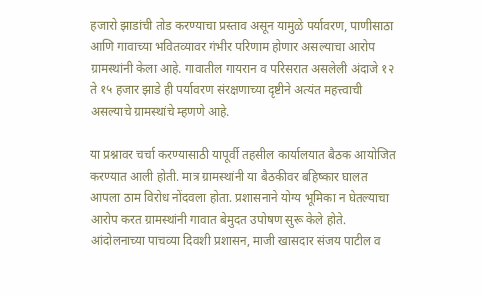हजारो झाडांची तोड करण्याचा प्रस्ताव असून यामुळे पर्यावरण, पाणीसाठा आणि गावाच्या भवितव्यावर गंभीर परिणाम होणार असल्याचा आरोप ग्रामस्थांनी केला आहे. गावातील गायरान व परिसरात असलेली अंदाजे १२ ते १५ हजार झाडे ही पर्यावरण संरक्षणाच्या दृष्टीने अत्यंत महत्त्वाची असल्याचे ग्रामस्थांचे म्हणणे आहे.

या प्रश्नावर चर्चा करण्यासाठी यापूर्वी तहसील कार्यालयात बैठक आयोजित करण्यात आली होती. मात्र ग्रामस्थांनी या बैठकीवर बहिष्कार घालत आपला ठाम विरोध नोंदवला होता. प्रशासनाने योग्य भूमिका न घेतल्याचा आरोप करत ग्रामस्थांनी गावात बेमुदत उपोषण सुरू केले होते. आंदोलनाच्या पाचव्या दिवशी प्रशासन, माजी खासदार संजय पाटील व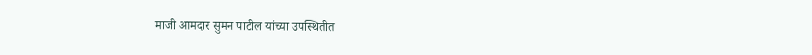माजी आमदार सुमन पाटील यांच्या उपस्थितीत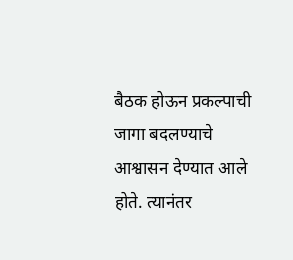बैठक होऊन प्रकल्पाची जागा बदलण्याचे आश्वासन देण्यात आले होते. त्यानंतर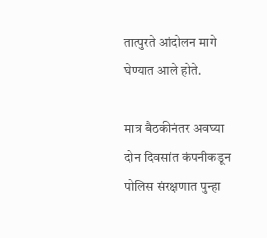तात्पुरते आंदोलन मागे घेण्यात आले होते.

मात्र बैठकीनंतर अवघ्या दोन दिवसांत कंपनीकडून पोलिस संरक्षणात पुन्हा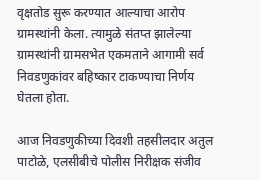वृक्षतोड सुरू करण्यात आल्याचा आरोप ग्रामस्थांनी केला. त्यामुळे संतप्त झालेल्या ग्रामस्थांनी ग्रामसभेत एकमताने आगामी सर्व निवडणुकांवर बहिष्कार टाकण्याचा निर्णय घेतला होता.

आज निवडणुकीच्या दिवशी तहसीलदार अतुल पाटोळे, एलसीबीचे पोलीस निरीक्षक संजीव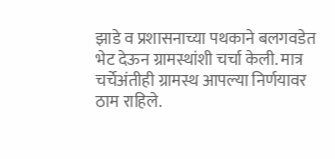झाडे व प्रशासनाच्या पथकाने बलगवडेत भेट देऊन ग्रामस्थांशी चर्चा केली. मात्र चर्चेअंतीही ग्रामस्थ आपल्या निर्णयावर ठाम राहिले.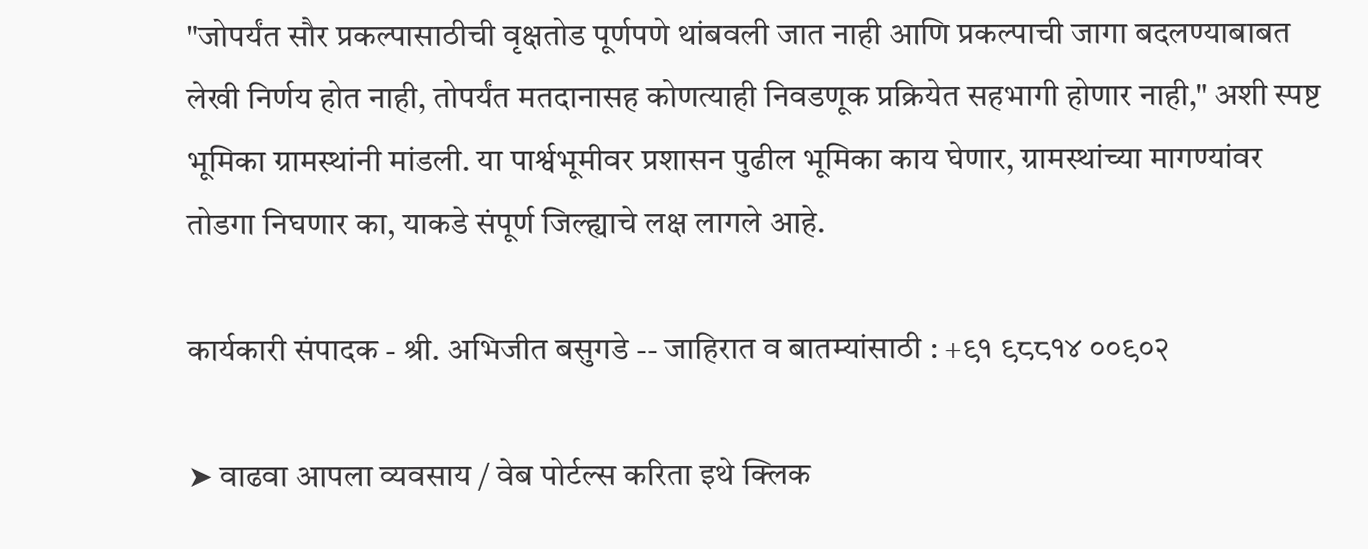"जोपर्यंत सौर प्रकल्पासाठीची वृक्षतोड पूर्णपणे थांबवली जात नाही आणि प्रकल्पाची जागा बदलण्याबाबत लेखी निर्णय होत नाही, तोपर्यंत मतदानासह कोणत्याही निवडणूक प्रक्रियेत सहभागी होणार नाही," अशी स्पष्ट भूमिका ग्रामस्थांनी मांडली. या पार्श्वभूमीवर प्रशासन पुढील भूमिका काय घेणार, ग्रामस्थांच्या मागण्यांवर तोडगा निघणार का, याकडे संपूर्ण जिल्ह्याचे लक्ष लागले आहे.

कार्यकारी संपादक - श्री. अभिजीत बसुगडे -- जाहिरात व बातम्यांसाठी : +९१ ९८८१४ ००९०२

➤ वाढवा आपला व्यवसाय / वेब पोर्टल्स करिता इथे क्लिक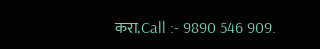करा.Call :- 9890 546 909.